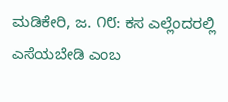ಮಡಿಕೇರಿ, ಜ. ೧೮: ಕಸ ಎಲ್ಲೆಂದರಲ್ಲಿ ಎಸೆಯಬೇಡಿ ಎಂಬ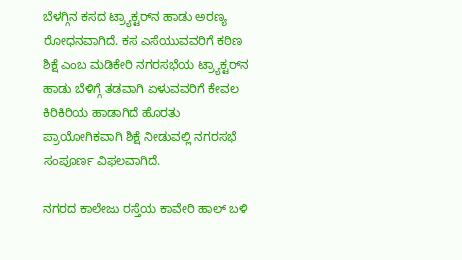ಬೆಳಗ್ಗಿನ ಕಸದ ಟ್ರ‍್ಯಾಕ್ಟರ್‌ನ ಹಾಡು ಅರಣ್ಯ ರೋಧನವಾಗಿದೆ. ಕಸ ಎಸೆಯುವವರಿಗೆ ಕಠಿಣ ಶಿಕ್ಷೆ ಎಂಬ ಮಡಿಕೇರಿ ನಗರಸಭೆಯ ಟ್ರ‍್ಯಾಕ್ಟರ್‌ನ ಹಾಡು ಬೆಳಿಗ್ಗೆ ತಡವಾಗಿ ಏಳುವವರಿಗೆ ಕೇವಲ ಕಿರಿಕಿರಿಯ ಹಾಡಾಗಿದೆ ಹೊರತು ಪ್ರಾಯೋಗಿಕವಾಗಿ ಶಿಕ್ಷೆ ನೀಡುವಲ್ಲಿ ನಗರಸಭೆ ಸಂಪೂರ್ಣ ವಿಫಲವಾಗಿದೆ.

ನಗರದ ಕಾಲೇಜು ರಸ್ತೆಯ ಕಾವೇರಿ ಹಾಲ್ ಬಳಿ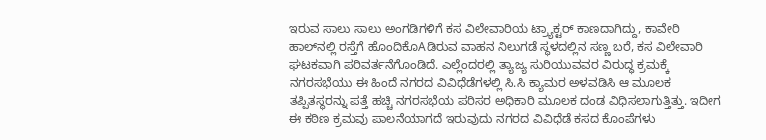ಇರುವ ಸಾಲು ಸಾಲು ಅಂಗಡಿಗಳಿಗೆ ಕಸ ವಿಲೇವಾರಿಯ ಟ್ರ‍್ಯಾಕ್ಟರ್ ಕಾಣದಾಗಿದ್ದು, ಕಾವೇರಿ ಹಾಲ್‌ನಲ್ಲಿ ರಸ್ತೆಗೆ ಹೊಂದಿಕೊAಡಿರುವ ವಾಹನ ನಿಲುಗಡೆ ಸ್ಥಳದಲ್ಲಿನ ಸಣ್ಣ ಬರೆ, ಕಸ ವಿಲೇವಾರಿ ಘಟಕವಾಗಿ ಪರಿವರ್ತನೆಗೊಂಡಿದೆ. ಎಲ್ಲೆಂದರಲ್ಲಿ ತ್ಯಾಜ್ಯ ಸುರಿಯುವವರ ವಿರುದ್ಧ ಕ್ರಮಕ್ಕೆ ನಗರಸಭೆಯು ಈ ಹಿಂದೆ ನಗರದ ವಿವಿಧೆಡೆಗಳಲ್ಲಿ ಸಿ.ಸಿ ಕ್ಯಾಮರ ಅಳವಡಿಸಿ ಆ ಮೂಲಕ ತಪ್ಪಿತಸ್ಥರನ್ನು ಪತ್ತೆ ಹಚ್ಚಿ ನಗರಸಭೆಯ ಪರಿಸರ ಅಧಿಕಾರಿ ಮೂಲಕ ದಂಡ ವಿಧಿಸಲಾಗುತ್ತಿತ್ತು. ಇದೀಗ ಈ ಕಠಿಣ ಕ್ರಮವು ಪಾಲನೆಯಾಗದೆ ಇರುವುದು ನಗರದ ವಿವಿಧೆಡೆ ಕಸದ ಕೊಂಪೆಗಳು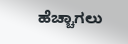ಹೆಚ್ಚಾಗಲು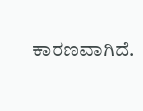ಕಾರಣವಾಗಿದೆ.